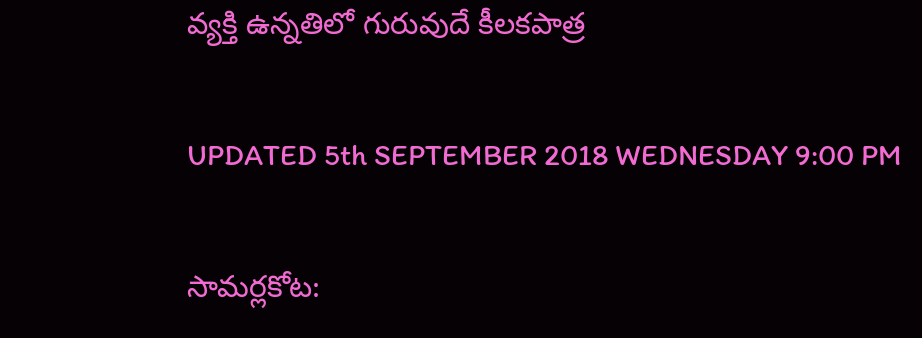వ్యక్తి ఉన్నతిలో గురువుదే కీలకపాత్ర

UPDATED 5th SEPTEMBER 2018 WEDNESDAY 9:00 PM

సామర్లకోట: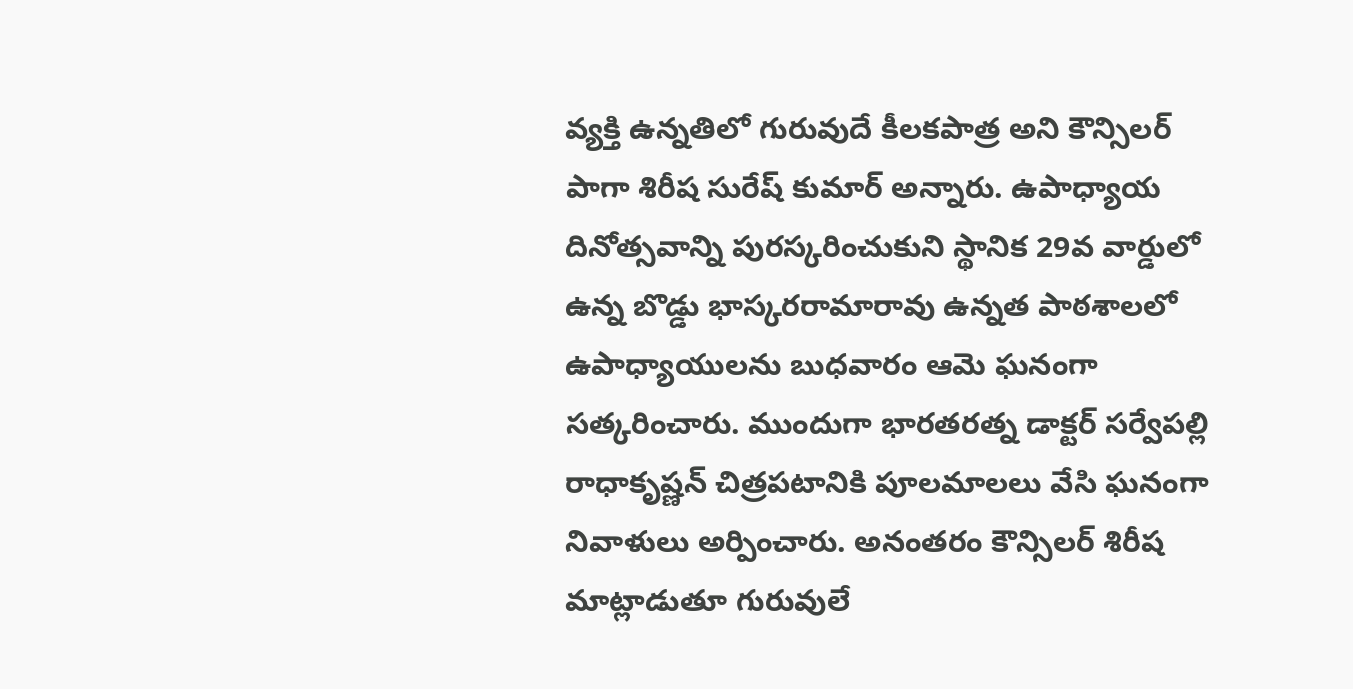వ్యక్తి ఉన్నతిలో గురువుదే కీలకపాత్ర అని కౌన్సిలర్ పాగా శిరీష సురేష్ కుమార్ అన్నారు. ఉపాధ్యాయ దినోత్సవాన్ని పురస్కరించుకుని స్థానిక 29వ వార్డులో ఉన్న బొడ్డు భాస్కరరామారావు ఉన్నత పాఠశాలలో ఉపాధ్యాయులను బుధవారం ఆమె ఘనంగా సత్కరించారు. ముందుగా భారతరత్న డాక్టర్ సర్వేపల్లి రాధాకృష్ణన్ చిత్రపటానికి పూలమాలలు వేసి ఘనంగా నివాళులు అర్పించారు. అనంతరం కౌన్సిలర్ శిరీష మాట్లాడుతూ గురువులే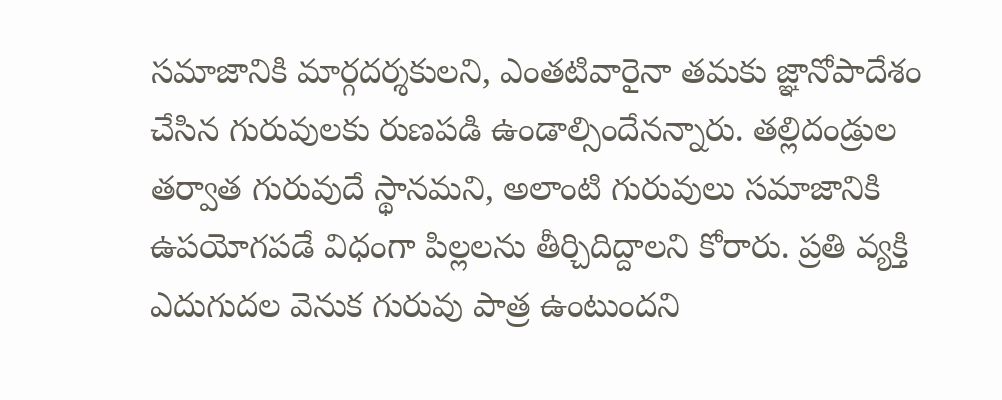సమాజానికి మార్గదర్శకులని, ఎంతటివారైనా తమకు జ్ఞానోపాదేశం చేసిన గురువులకు రుణపడి ఉండాల్సిందేనన్నారు. తల్లిదండ్రుల తర్వాత గురువుదే స్థానమని, అలాంటి గురువులు సమాజానికి ఉపయోగపడే విధంగా పిల్లలను తీర్చిదిద్దాలని కోరారు. ప్రతి వ్యక్తి ఎదుగుదల వెనుక గురువు పాత్ర ఉంటుందని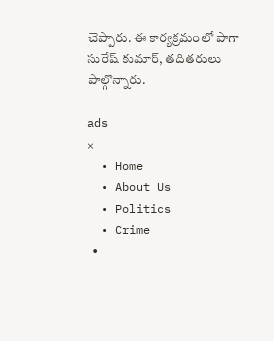చెప్పారు. ఈ కార్యక్రమంలో పాగా సురేష్ కుమార్, తదితరులు పాల్గొన్నారు.

ads
×
  • Home
  • About Us
  • Politics
  • Crime
  •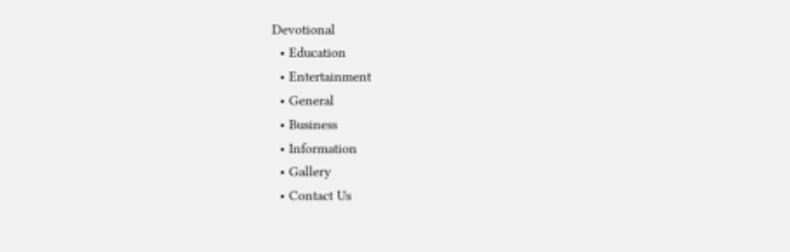Devotional
  • Education
  • Entertainment
  • General
  • Business
  • Information
  • Gallery
  • Contact Us